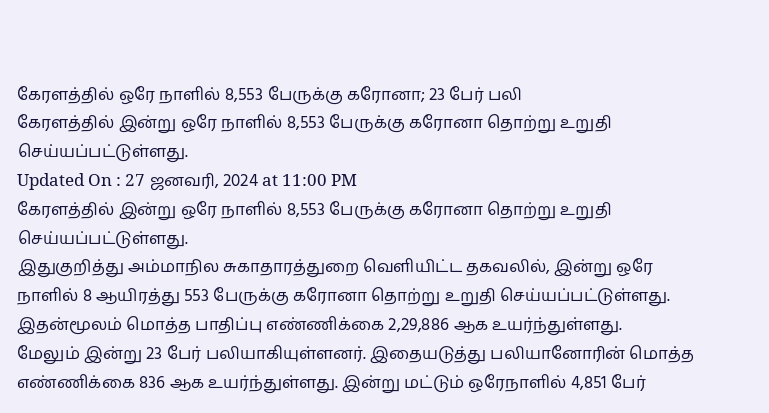கேரளத்தில் ஒரே நாளில் 8,553 பேருக்கு கரோனா; 23 பேர் பலி
கேரளத்தில் இன்று ஒரே நாளில் 8,553 பேருக்கு கரோனா தொற்று உறுதி செய்யப்பட்டுள்ளது.
Updated On : 27 ஜனவரி, 2024 at 11:00 PM
கேரளத்தில் இன்று ஒரே நாளில் 8,553 பேருக்கு கரோனா தொற்று உறுதி செய்யப்பட்டுள்ளது.
இதுகுறித்து அம்மாநில சுகாதாரத்துறை வெளியிட்ட தகவலில், இன்று ஒரே நாளில் 8 ஆயிரத்து 553 பேருக்கு கரோனா தொற்று உறுதி செய்யப்பட்டுள்ளது. இதன்மூலம் மொத்த பாதிப்பு எண்ணிக்கை 2,29,886 ஆக உயர்ந்துள்ளது.
மேலும் இன்று 23 பேர் பலியாகியுள்ளனர். இதையடுத்து பலியானோரின் மொத்த எண்ணிக்கை 836 ஆக உயர்ந்துள்ளது. இன்று மட்டும் ஒரேநாளில் 4,851 பேர்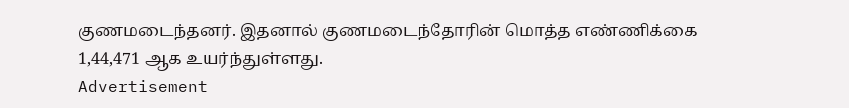குணமடைந்தனர். இதனால் குணமடைந்தோரின் மொத்த எண்ணிக்கை 1,44,471 ஆக உயர்ந்துள்ளது.
Advertisement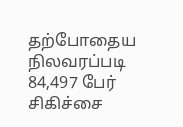தற்போதைய நிலவரப்படி 84,497 பேர் சிகிச்சை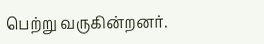பெற்று வருகின்றனர்.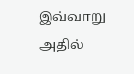இவ்வாறு அதில்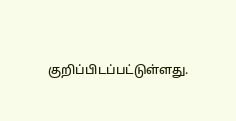குறிப்பிடப்பட்டுள்ளது.